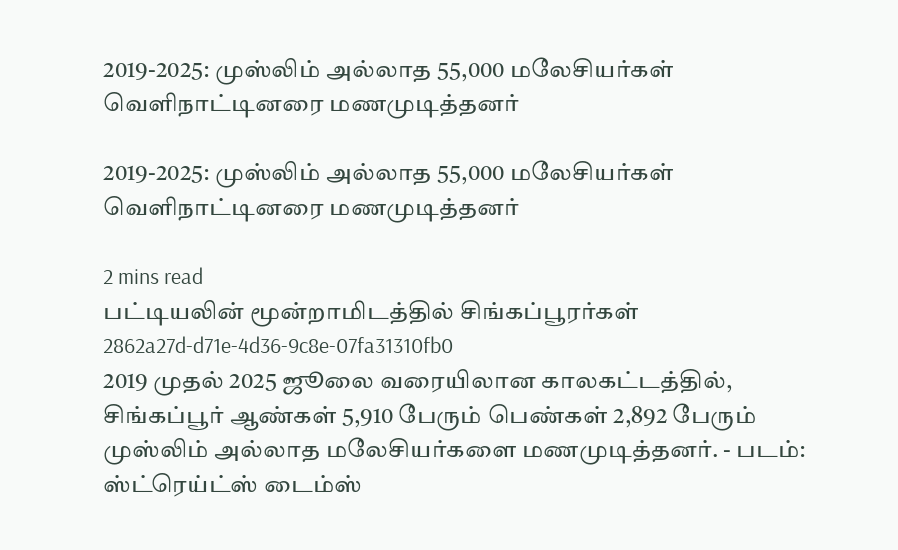2019-2025: முஸ்லிம் அல்லாத 55,000 மலேசியர்கள் வெளிநாட்டினரை மணமுடித்தனர்

2019-2025: முஸ்லிம் அல்லாத 55,000 மலேசியர்கள் வெளிநாட்டினரை மணமுடித்தனர்

2 mins read
பட்டியலின் மூன்றாமிடத்தில் சிங்கப்பூரர்கள்
2862a27d-d71e-4d36-9c8e-07fa31310fb0
2019 முதல் 2025 ஜூலை வரையிலான காலகட்டத்தில், சிங்கப்பூர் ஆண்கள் 5,910 பேரும் பெண்கள் 2,892 பேரும் முஸ்லிம் அல்லாத மலேசியர்களை மணமுடித்தனர். - படம்: ஸ்ட்ரெய்ட்ஸ் டைம்ஸ்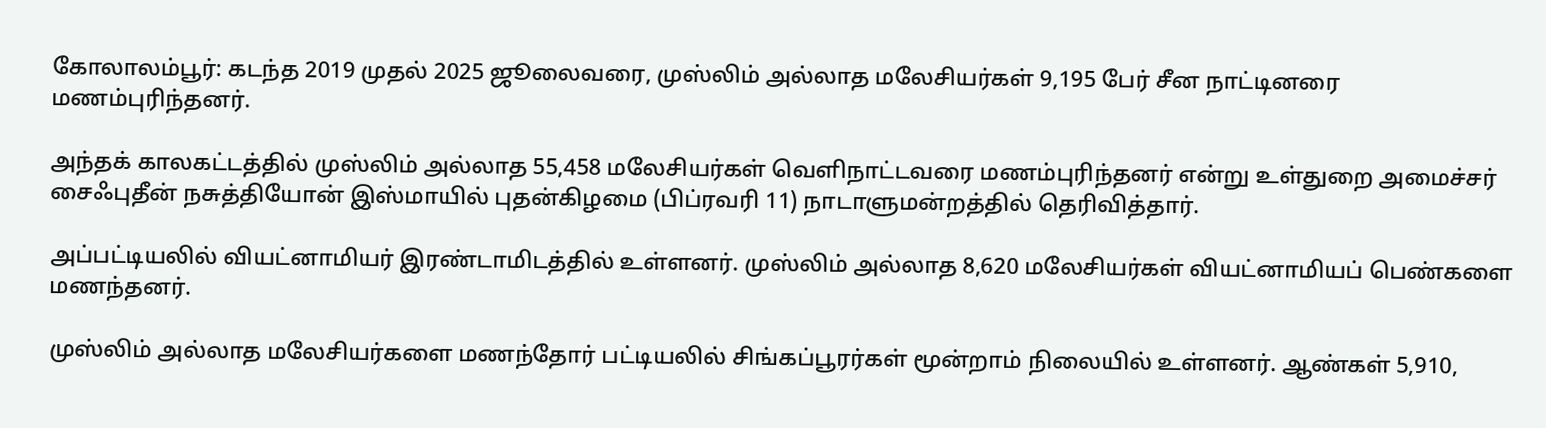கோலாலம்பூர்: கடந்த 2019 முதல் 2025 ஜூலைவரை, முஸ்லிம் அல்லாத மலேசியர்கள் 9,195 பேர் சீன நாட்டினரை மணம்புரிந்தனர்.

அந்தக் காலகட்டத்தில் முஸ்லிம் அல்லாத 55,458 மலேசியர்கள் வெளிநாட்டவரை மணம்புரிந்தனர் என்று உள்துறை அமைச்சர் சைஃபுதீன் நசுத்தியோன் இஸ்மாயில் புதன்கிழமை (பிப்ரவரி 11) நாடாளுமன்றத்தில் தெரிவித்தார்.

அப்பட்டியலில் வியட்னாமியர் இரண்டாமிடத்தில் உள்ளனர். முஸ்லிம் அல்லாத 8,620 மலேசியர்கள் வியட்னாமியப் பெண்களை மணந்தனர்.

முஸ்லிம் அல்லாத மலேசியர்களை மணந்தோர் பட்டியலில் சிங்கப்பூரர்கள் மூன்றாம் நிலையில் உள்ளனர். ஆண்கள் 5,910,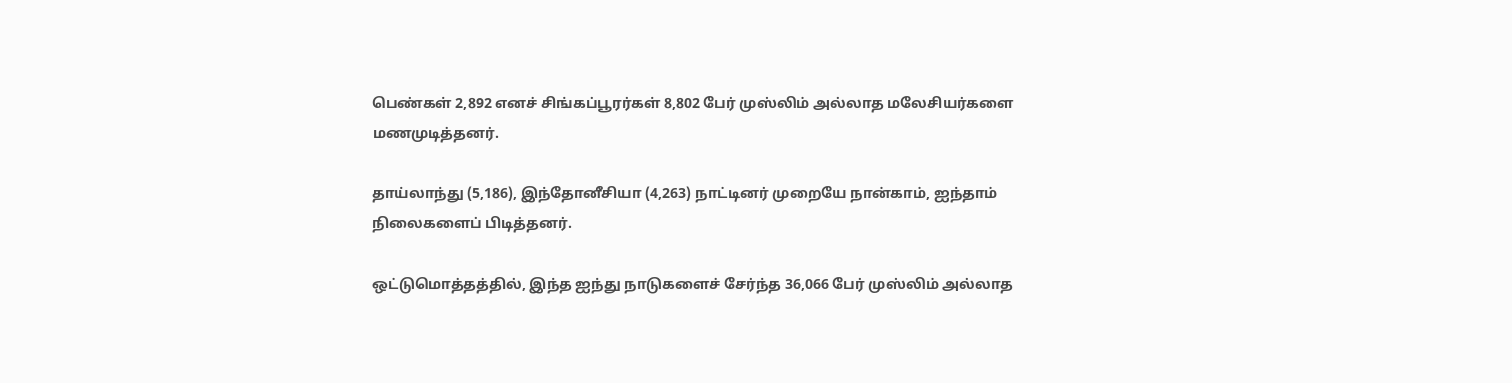பெண்கள் 2,892 எனச் சிங்கப்பூரர்கள் 8,802 பேர் முஸ்லிம் அல்லாத மலேசியர்களை மணமுடித்தனர்.

தாய்லாந்து (5,186), இந்தோனீசியா (4,263) நாட்டினர் முறையே நான்காம், ஐந்தாம் நிலைகளைப் பிடித்தனர்.

ஒட்டுமொத்தத்தில், இந்த ஐந்து நாடுகளைச் சேர்ந்த 36,066 பேர் முஸ்லிம் அல்லாத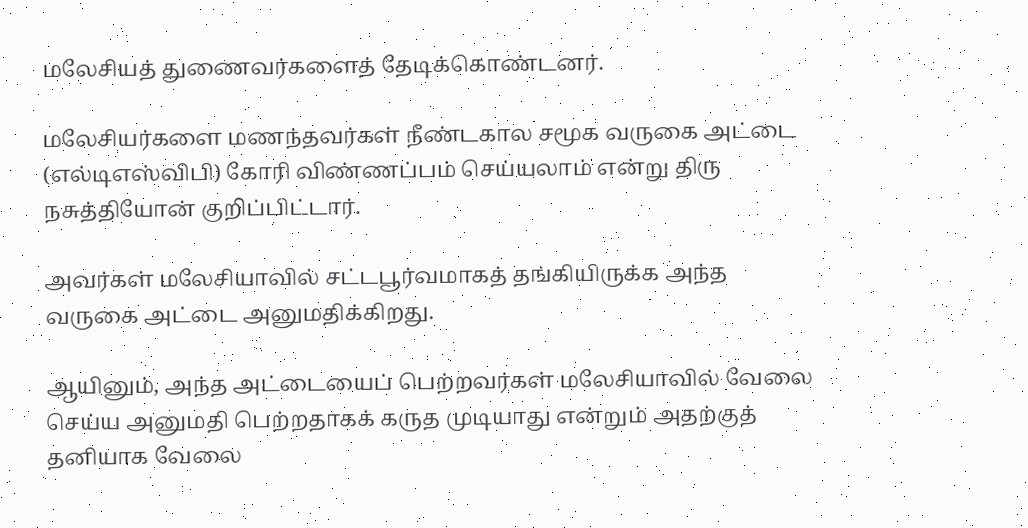மலேசியத் துணைவர்களைத் தேடிக்கொண்டனர்.

மலேசியர்களை மணந்தவர்கள் நீண்டகால சமூக வருகை அட்டை (எல்டிஎஸ்விபி) கோரி விண்ணப்பம் செய்யலாம் என்று திரு நசுத்தியோன் குறிப்பிட்டார்.

அவர்கள் மலேசியாவில் சட்டபூர்வமாகத் தங்கியிருக்க அந்த வருகை அட்டை அனுமதிக்கிறது.

ஆயினும், அந்த அட்டையைப் பெற்றவர்கள் மலேசியாவில் வேலை செய்ய அனுமதி பெற்றதாகக் கருத முடியாது என்றும் அதற்குத் தனியாக வேலை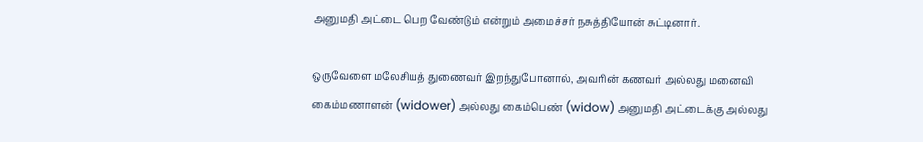அனுமதி அட்டை பெற வேண்டும் என்றும் அமைச்சர் நசுத்தியோன் சுட்டினார்.

ஒருவேளை மலேசியத் துணைவர் இறந்துபோனால், அவரின் கணவர் அல்லது மனைவி கைம்மணாளன் (widower) அல்லது கைம்பெண் (widow) அனுமதி அட்டைக்கு அல்லது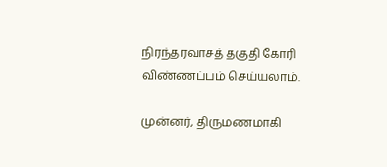நிரந்தரவாசத் தகுதி கோரி விண்ணப்பம் செய்யலாம்.

முன்னர், திருமணமாகி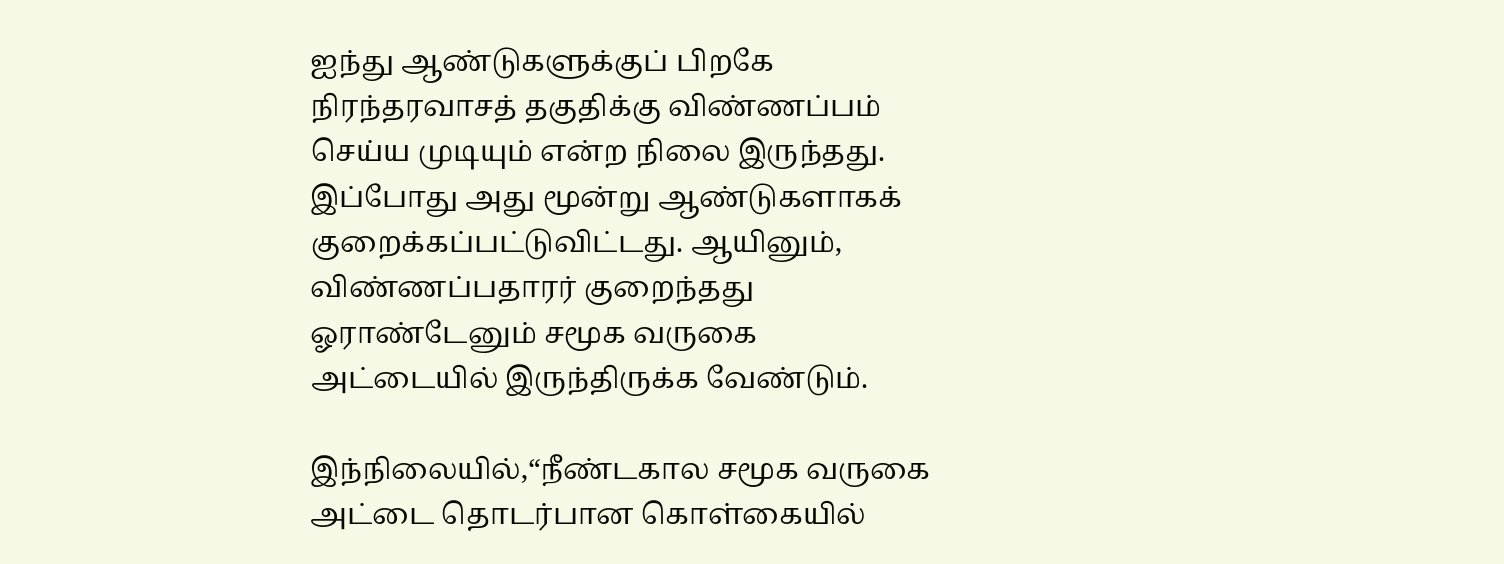ஐந்து ஆண்டுகளுக்குப் பிறகே நிரந்தரவாசத் தகுதிக்கு விண்ணப்பம் செய்ய முடியும் என்ற நிலை இருந்தது. இப்போது அது மூன்று ஆண்டுகளாகக் குறைக்கப்பட்டுவிட்டது. ஆயினும், விண்ணப்பதாரர் குறைந்தது ஓராண்டேனும் சமூக வருகை அட்டையில் இருந்திருக்க வேண்டும்.

இந்நிலையில்,“நீண்டகால சமூக வருகை அட்டை தொடர்பான கொள்கையில்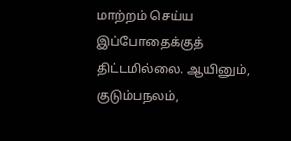மாற்றம் செய்ய இப்போதைக்குத் திட்டமில்லை. ஆயினும், குடும்பநலம்,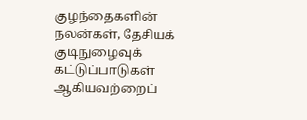குழந்தைகளின் நலன்கள், தேசியக் குடிநுழைவுக் கட்டுப்பாடுகள் ஆகியவற்றைப்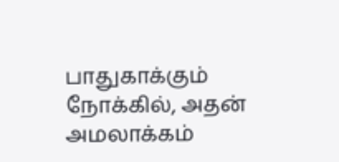பாதுகாக்கும் நோக்கில், அதன் அமலாக்கம்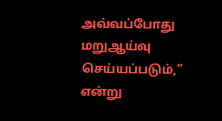அவ்வப்போது மறுஆய்வு செய்யப்படும்,” என்று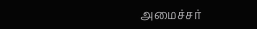அமைச்சர்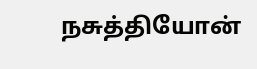நசுத்தியோன்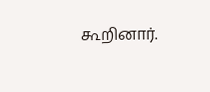கூறினார்.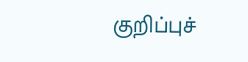குறிப்புச்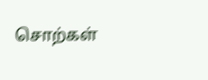சொற்கள்